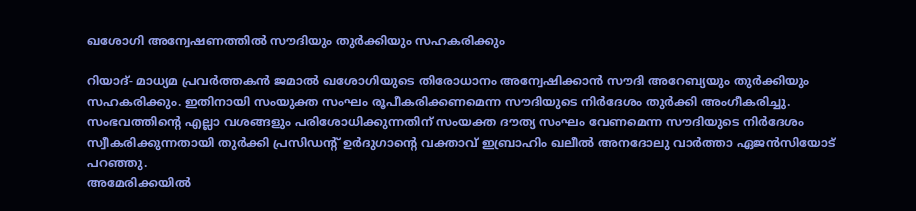ഖശോഗി അന്വേഷണത്തില്‍ സൗദിയും തുര്‍ക്കിയും സഹകരിക്കും

റിയാദ്- മാധ്യമ പ്രവര്‍ത്തകന്‍ ജമാല്‍ ഖശോഗിയുടെ തിരോധാനം അന്വേഷിക്കാന്‍ സൗദി അറേബ്യയും തുര്‍ക്കിയും സഹകരിക്കും. ഇതിനായി സംയുക്ത സംഘം രൂപീകരിക്കണമെന്ന സൗദിയുടെ നിര്‍ദേശം തുര്‍ക്കി അംഗീകരിച്ചു. സംഭവത്തിന്റെ എല്ലാ വശങ്ങളും പരിശോധിക്കുന്നതിന് സംയക്ത ദൗത്യ സംഘം വേണമെന്ന സൗദിയുടെ നിര്‍ദേശം സ്വീകരിക്കുന്നതായി തുര്‍ക്കി പ്രസിഡന്റ് ഉര്‍ദുഗാന്റെ വക്താവ് ഇബ്രാഹിം ഖലീല്‍ അനദോലു വാര്‍ത്താ ഏജന്‍സിയോട് പറഞ്ഞു.
അമേരിക്കയില്‍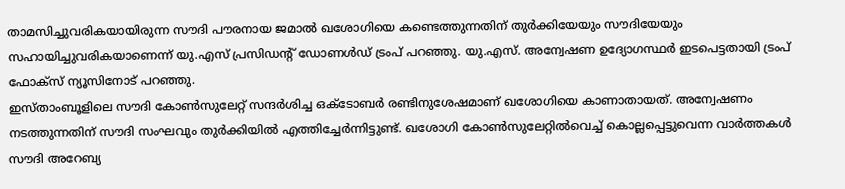താമസിച്ചുവരികയായിരുന്ന സൗദി പൗരനായ ജമാല്‍ ഖശോഗിയെ കണ്ടെത്തുന്നതിന് തുര്‍ക്കിയേയും സൗദിയേയും സഹായിച്ചുവരികയാണെന്ന് യു.എസ് പ്രസിഡന്റ് ഡോണള്‍ഡ് ട്രംപ് പറഞ്ഞു. യു.എസ്. അന്വേഷണ ഉദ്യോഗസ്ഥര്‍ ഇടപെട്ടതായി ട്രംപ് ഫോക്‌സ് ന്യൂസിനോട് പറഞ്ഞു.
ഇസ്താംബൂളിലെ സൗദി കോണ്‍സുലേറ്റ് സന്ദര്‍ശിച്ച ഒക്ടോബര്‍ രണ്ടിനുശേഷമാണ് ഖശോഗിയെ കാണാതായത്. അന്വേഷണം നടത്തുന്നതിന് സൗദി സംഘവും തുര്‍ക്കിയില്‍ എത്തിച്ചേര്‍ന്നിട്ടുണ്ട്. ഖശോഗി കോണ്‍സുലേറ്റില്‍വെച്ച് കൊല്ലപ്പെട്ടുവെന്ന വാര്‍ത്തകള്‍ സൗദി അറേബ്യ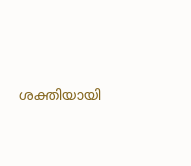ശക്തിയായി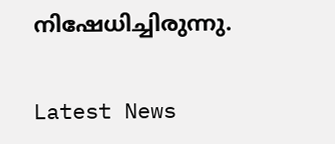നിഷേധിച്ചിരുന്നു.

Latest News